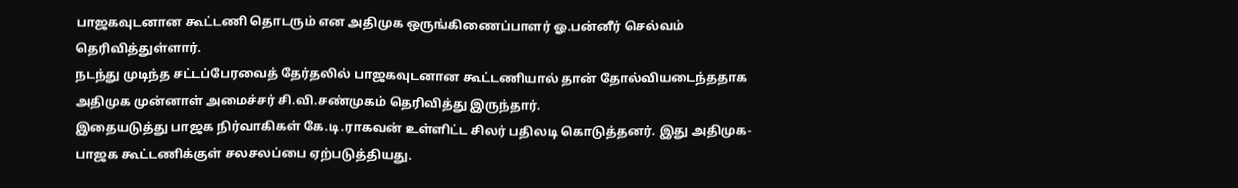பாஜகவுடனான கூட்டணி தொடரும் என அதிமுக ஒருங்கிணைப்பாளர் ஓ.பன்னீர் செல்வம் தெரிவித்துள்ளார்.
நடந்து முடிந்த சட்டப்பேரவைத் தேர்தலில் பாஜகவுடனான கூட்டணியால் தான் தோல்வியடைந்ததாக அதிமுக முன்னாள் அமைச்சர் சி.வி.சண்முகம் தெரிவித்து இருந்தார்.
இதையடுத்து பாஜக நிர்வாகிகள் கே.டி.ராகவன் உள்ளிட்ட சிலர் பதிலடி கொடுத்தனர். இது அதிமுக- பாஜக கூட்டணிக்குள் சலசலப்பை ஏற்படுத்தியது.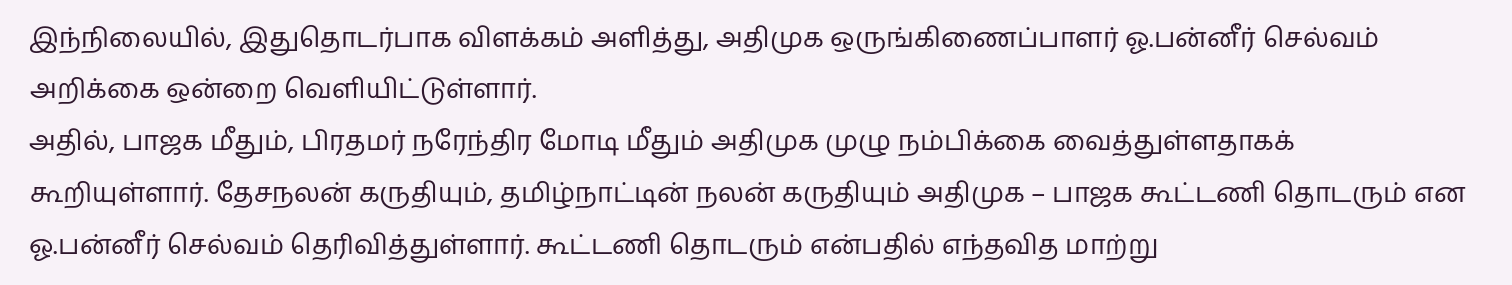இந்நிலையில், இதுதொடர்பாக விளக்கம் அளித்து, அதிமுக ஒருங்கிணைப்பாளர் ஓ.பன்னீர் செல்வம் அறிக்கை ஒன்றை வெளியிட்டுள்ளார்.
அதில், பாஜக மீதும், பிரதமர் நரேந்திர மோடி மீதும் அதிமுக முழு நம்பிக்கை வைத்துள்ளதாகக் கூறியுள்ளார். தேசநலன் கருதியும், தமிழ்நாட்டின் நலன் கருதியும் அதிமுக – பாஜக கூட்டணி தொடரும் என ஓ.பன்னீர் செல்வம் தெரிவித்துள்ளார். கூட்டணி தொடரும் என்பதில் எந்தவித மாற்று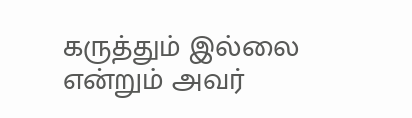கருத்தும் இல்லை என்றும் அவர்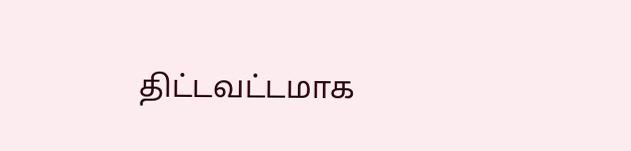திட்டவட்டமாக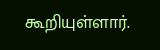கூறியுள்ளார்.